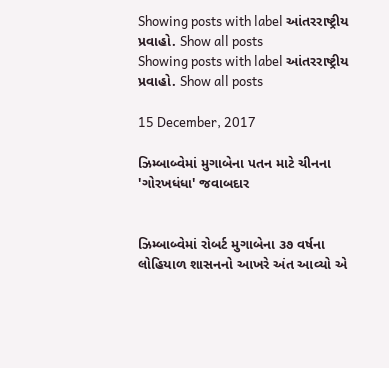Showing posts with label આંતરરાષ્ટ્રીય પ્રવાહો. Show all posts
Showing posts with label આંતરરાષ્ટ્રીય પ્રવાહો. Show all posts

15 December, 2017

ઝિમ્બાબ્વેમાં મુગાબેના પતન માટે ચીનના 'ગોરખધંધા' જવાબદાર


ઝિમ્બાબ્વેમાં રોબર્ટ મુગાબેના ૩૭ વર્ષના લોહિયાળ શાસનનો આખરે અંત આવ્યો એ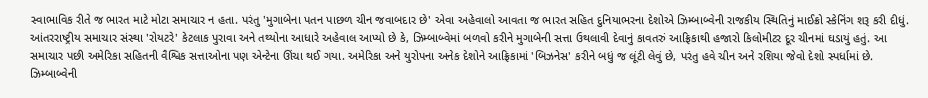સ્વાભાવિક રીતે જ ભારત માટે મોટા સમાચાર ન હતા. પરંતુ 'મુગાબેના પતન પાછળ ચીન જવાબદાર છે' એવા અહેવાલો આવતા જ ભારત સહિત દુનિયાભરના દેશોએ ઝિમ્બાબ્વેની રાજકીય સ્થિતિનું માઈક્રો સ્કેનિંગ શરૂ કરી દીધું. આંતરરાષ્ટ્રીય સમાચાર સંસ્થા 'રોયટરે' કેટલાક પુરાવા અને તથ્યોના આધારે અહેવાલ આપ્યો છે કે, ઝિમ્બાબ્વેમાં બળવો કરીને મુગાબેની સત્તા ઉથલાવી દેવાનું કાવતરું આફ્રિકાથી હજારો કિલોમીટર દૂર ચીનમાં ઘડાયું હતું. આ સમાચાર પછી અમેરિકા સહિતની વૈશ્વિક સત્તાઓના પણ એન્ટેના ઊંચા થઈ ગયા. અમેરિકા અને યુરોપના અનેક દેશોને આફ્રિકામાં 'બિઝનેસ' કરીને બધું જ લૂંટી લેવું છે, પરંતુ હવે ચીન અને રશિયા જેવો દેશો સ્પર્ધામાં છે. ઝિમ્બાબ્વેની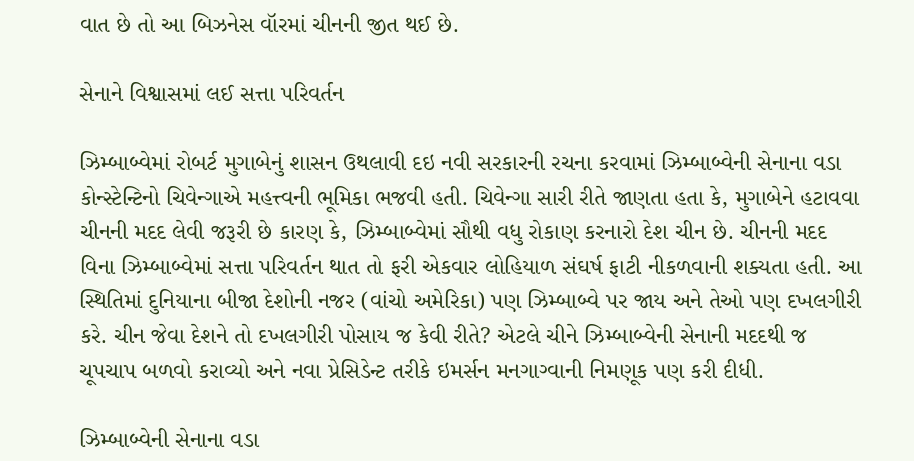વાત છે તો આ બિઝનેસ વૉરમાં ચીનની જીત થઈ છે.

સેનાને વિશ્વાસમાં લઈ સત્તા પરિવર્તન

ઝિમ્બાબ્વેમાં રોબર્ટ મુગાબેનું શાસન ઉથલાવી દઇ નવી સરકારની રચના કરવામાં ઝિમ્બાબ્વેની સેનાના વડા કોન્સ્ટેન્ટિનો ચિવેન્ગાએ મહત્ત્વની ભૂમિકા ભજવી હતી. ચિવેન્ગા સારી રીતે જાણતા હતા કે, મુગાબેને હટાવવા ચીનની મદદ લેવી જરૂરી છે કારણ કે, ઝિમ્બાબ્વેમાં સૌથી વધુ રોકાણ કરનારો દેશ ચીન છે. ચીનની મદદ વિના ઝિમ્બાબ્વેમાં સત્તા પરિવર્તન થાત તો ફરી એકવાર લોહિયાળ સંઘર્ષ ફાટી નીકળવાની શક્યતા હતી. આ સ્થિતિમાં દુનિયાના બીજા દેશોની નજર (વાંચો અમેરિકા) પણ ઝિમ્બાબ્વે પર જાય અને તેઓ પણ દખલગીરી કરે. ચીન જેવા દેશને તો દખલગીરી પોસાય જ કેવી રીતે? એટલે ચીને ઝિમ્બાબ્વેની સેનાની મદદથી જ ચૂપચાપ બળવો કરાવ્યો અને નવા પ્રેસિડેન્ટ તરીકે ઇમર્સન મનગાગ્વાની નિમણૂક પણ કરી દીધી.

ઝિમ્બાબ્વેની સેનાના વડા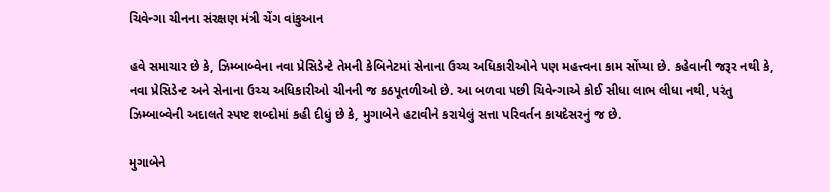ચિવેન્ગા ચીનના સંરક્ષણ મંત્રી ચેંગ વાંકુઆન

હવે સમાચાર છે કે, ઝિમ્બાબ્વેના નવા પ્રેસિડેન્ટે તેમની કેબિનેટમાં સેનાના ઉચ્ચ અધિકારીઓને પણ મહત્ત્વના કામ સોંપ્યા છે. કહેવાની જરૂર નથી કે, નવા પ્રેસિડેન્ટ અને સેનાના ઉચ્ચ અધિકારીઓ ચીનની જ કઠપૂતળીઓ છે. આ બળવા પછી ચિવેન્ગાએ કોઈ સીધા લાભ લીધા નથી, પરંતુ ઝિમ્બાબ્વેની અદાલતે સ્પષ્ટ શબ્દોમાં કહી દીધું છે કે, મુગાબેને હટાવીને કરાયેલું સત્તા પરિવર્તન કાયદેસરનું જ છે.

મુગાબેને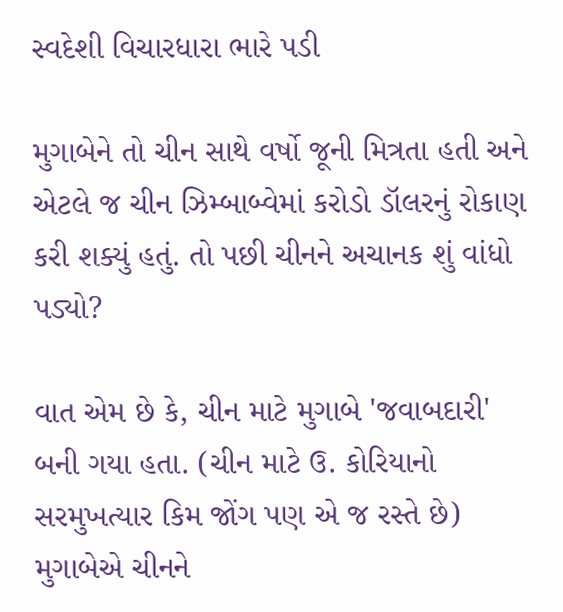સ્વદેશી વિચારધારા ભારે પડી

મુગાબેને તો ચીન સાથે વર્ષો જૂની મિત્રતા હતી અને એટલે જ ચીન ઝિમ્બાબ્વેમાં કરોડો ડૉલરનું રોકાણ કરી શક્યું હતું. તો પછી ચીનને અચાનક શું વાંધો પડ્યો?

વાત એમ છે કે, ચીન માટે મુગાબે 'જવાબદારી' બની ગયા હતા. (ચીન માટે ઉ. કોરિયાનો સરમુખત્યાર કિમ જોંગ પણ એ જ રસ્તે છે) મુગાબેએ ચીનને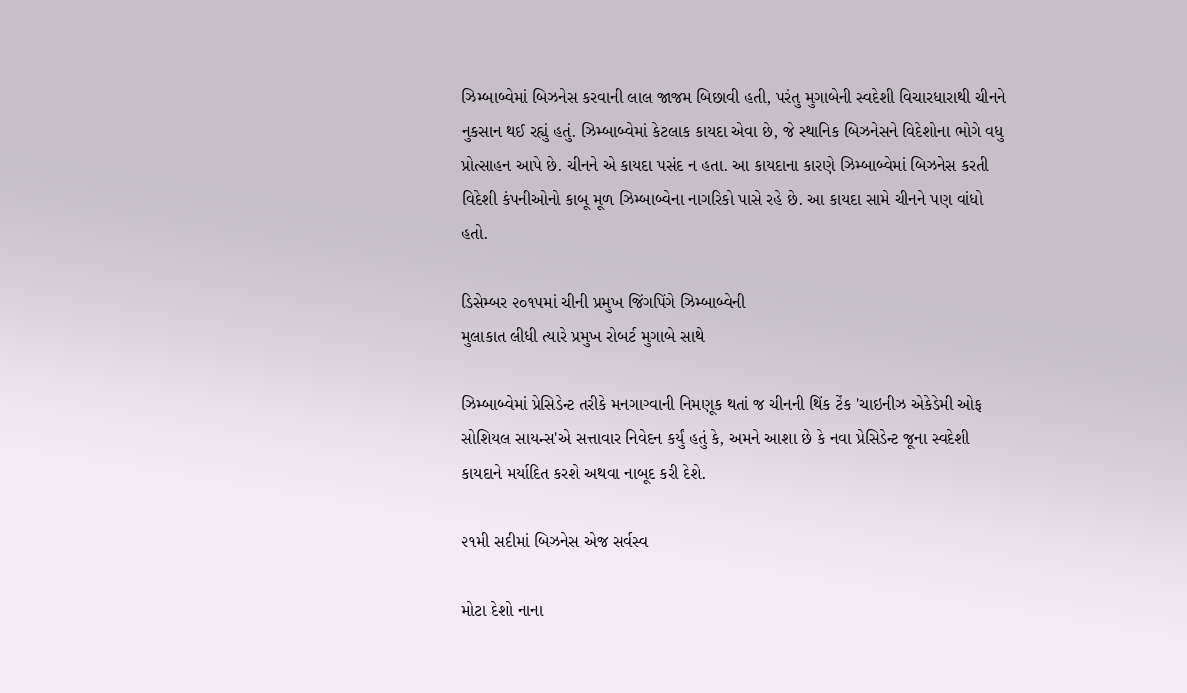ઝિમ્બાબ્વેમાં બિઝનેસ કરવાની લાલ જાજમ બિછાવી હતી, પરંતુ મુગાબેની સ્વદેશી વિચારધારાથી ચીનને નુકસાન થઈ રહ્યું હતું. ઝિમ્બાબ્વેમાં કેટલાક કાયદા એવા છે, જે સ્થાનિક બિઝનેસને વિદેશોના ભોગે વધુ પ્રોત્સાહન આપે છે. ચીનને એ કાયદા પસંદ ન હતા. આ કાયદાના કારણે ઝિમ્બાબ્વેમાં બિઝનેસ કરતી વિદેશી કંપનીઓનો કાબૂ મૂળ ઝિમ્બાબ્વેના નાગરિકો પાસે રહે છે. આ કાયદા સામે ચીનને પણ વાંધો હતો.

ડિસેમ્બર ૨૦૧૫માં ચીની પ્રમુખ જિંગપિંગે ઝિમ્બાબ્વેની
મુલાકાત લીધી ત્યારે પ્રમુખ રોબર્ટ મુગાબે સાથે

ઝિમ્બાબ્વેમાં પ્રેસિડેન્ટ તરીકે મનગાગ્વાની નિમણૂક થતાં જ ચીનની થિંક ટેંક 'ચાઇનીઝ એકેડેમી ઓફ સોશિયલ સાયન્સ'એ સત્તાવાર નિવેદન કર્યું હતું કે, અમને આશા છે કે નવા પ્રેસિડેન્ટ જૂના સ્વદેશી કાયદાને મર્યાદિત કરશે અથવા નાબૂદ કરી દેશે.

૨૧મી સદીમાં બિઝનેસ એજ સર્વસ્વ

મોટા દેશો નાના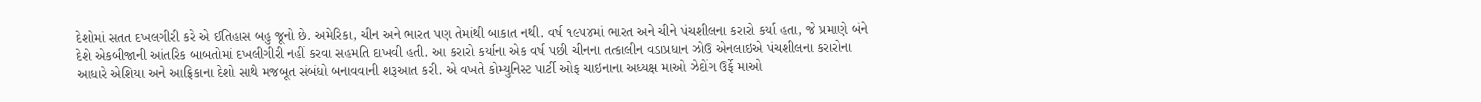દેશોમાં સતત દખલગીરી કરે એ ઈતિહાસ બહુ જૂનો છે. અમેરિકા, ચીન અને ભારત પણ તેમાંથી બાકાત નથી. વર્ષ ૧૯૫૪માં ભારત અને ચીને પંચશીલના કરારો કર્યા હતા, જે પ્રમાણે બંને દેશે એકબીજાની આંતરિક બાબતોમાં દખલીગીરી નહીં કરવા સહમતિ દાખવી હતી. આ કરારો કર્યાના એક વર્ષ પછી ચીનના તત્કાલીન વડાપ્રધાન ઝોઉ એનલાઇએ પંચશીલના કરારોના આધારે એશિયા અને આફ્રિકાના દેશો સાથે મજબૂત સંબંધો બનાવવાની શરૂઆત કરી. એ વખતે કોમ્યુનિસ્ટ પાર્ટી ઓફ ચાઇનાના અધ્યક્ષ માઓ ઝેદોંગ ઉર્ફે માઓ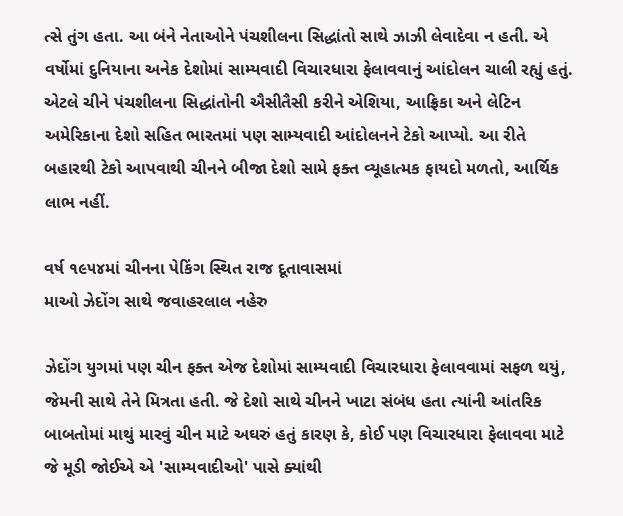ત્સે તુંગ હતા. આ બંને નેતાઓને પંચશીલના સિદ્ધાંતો સાથે ઝાઝી લેવાદેવા ન હતી. એ વર્ષોમાં દુનિયાના અનેક દેશોમાં સામ્યવાદી વિચારધારા ફેલાવવાનું આંદોલન ચાલી રહ્યું હતું. એટલે ચીને પંચશીલના સિદ્ધાંતોની ઐસીતૈસી કરીને એશિયા, આફ્રિકા અને લેટિન અમેરિકાના દેશો સહિત ભારતમાં પણ સામ્યવાદી આંદોલનને ટેકો આપ્યો. આ રીતે બહારથી ટેકો આપવાથી ચીનને બીજા દેશો સામે ફક્ત વ્યૂહાત્મક ફાયદો મળતો, આર્થિક લાભ નહીં.

વર્ષ ૧૯૫૪માં ચીનના પેકિંગ સ્થિત રાજ દૂતાવાસમાં
માઓ ઝેદોંગ સાથે જવાહરલાલ નહેરુ

ઝેદોંગ યુગમાં પણ ચીન ફક્ત એજ દેશોમાં સામ્યવાદી વિચારધારા ફેલાવવામાં સફળ થયું, જેમની સાથે તેને મિત્રતા હતી. જે દેશો સાથે ચીનને ખાટા સંબંધ હતા ત્યાંની આંતરિક બાબતોમાં માથું મારવું ચીન માટે અઘરું હતું કારણ કે, કોઈ પણ વિચારધારા ફેલાવવા માટે જે મૂડી જોઈએ એ 'સામ્યવાદીઓ' પાસે ક્યાંથી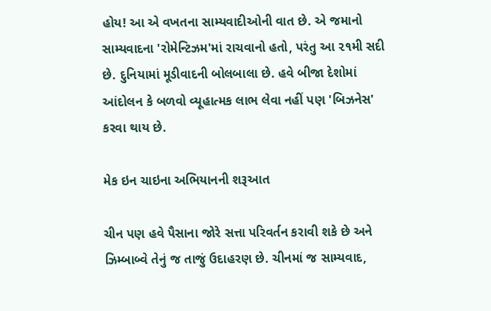હોય! આ એ વખતના સામ્યવાદીઓની વાત છે. એ જમાનો સામ્યવાદના 'રોમેન્ટિઝમ'માં રાચવાનો હતો, પરંતુ આ ૨૧મી સદી છે. દુનિયામાં મૂડીવાદની બોલબાલા છે. હવે બીજા દેશોમાં આંદોલન કે બળવો વ્યૂહાત્મક લાભ લેવા નહીં પણ 'બિઝનેસ' કરવા થાય છે.

મેક ઇન ચાઇના અભિયાનની શરૂઆત

ચીન પણ હવે પૈસાના જોરે સત્તા પરિવર્તન કરાવી શકે છે અને ઝિમ્બાબ્વે તેનું જ તાજું ઉદાહરણ છે. ચીનમાં જ સામ્યવાદ,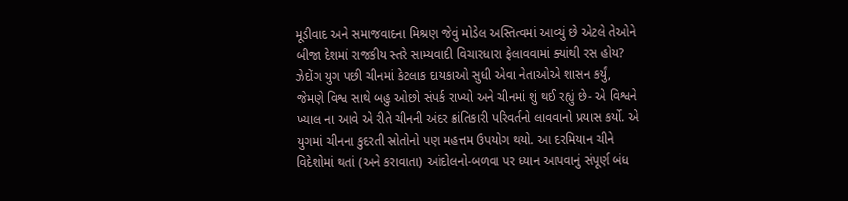મૂડીવાદ અને સમાજવાદના મિશ્રણ જેવું મોડેલ અસ્તિત્વમાં આવ્યું છે એટલે તેઓને બીજા દેશમાં રાજકીય સ્તરે સામ્યવાદી વિચારધારા ફેલાવવામાં ક્યાંથી રસ હોય? ઝેદોંગ યુગ પછી ચીનમાં કેટલાક દાયકાઓ સુધી એવા નેતાઓએ શાસન કર્યું, જેમણે વિશ્વ સાથે બહુ ઓછો સંપર્ક રાખ્યો અને ચીનમાં શું થઈ રહ્યું છે- એ વિશ્વને ખ્યાલ ના આવે એ રીતે ચીનની અંદર ક્રાંતિકારી પરિવર્તનો લાવવાનો પ્રયાસ કર્યો. એ યુગમાં ચીનના કુદરતી સ્રોતોનો પણ મહત્તમ ઉપયોગ થયો. આ દરમિયાન ચીને વિદેશોમાં થતાં (અને કરાવાતા) આંદોલનો-બળવા પર ધ્યાન આપવાનું સંપૂર્ણ બંધ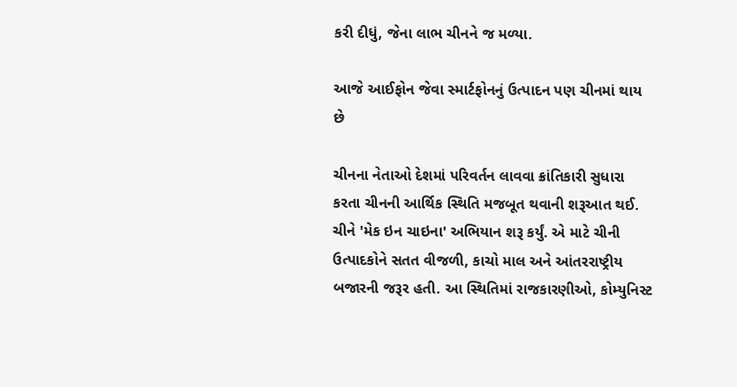કરી દીધું, જેના લાભ ચીનને જ મળ્યા.

આજે આઈફોન જેવા સ્માર્ટફોનનું ઉત્પાદન પણ ચીનમાં થાય છે

ચીનના નેતાઓ દેશમાં પરિવર્તન લાવવા ક્રાંતિકારી સુધારા કરતા ચીનની આર્થિક સ્થિતિ મજબૂત થવાની શરૂઆત થઈ. ચીને 'મેક ઇન ચાઇના' અભિયાન શરૂ કર્યું. એ માટે ચીની ઉત્પાદકોને સતત વીજળી, કાચો માલ અને આંતરરાષ્ટ્રીય બજારની જરૂર હતી. આ સ્થિતિમાં રાજકારણીઓ, કોમ્યુનિસ્ટ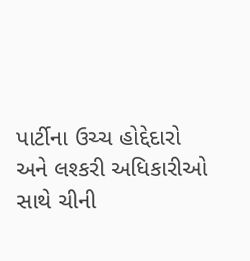પાર્ટીના ઉચ્ચ હોદ્દેદારો અને લશ્કરી અધિકારીઓ સાથે ચીની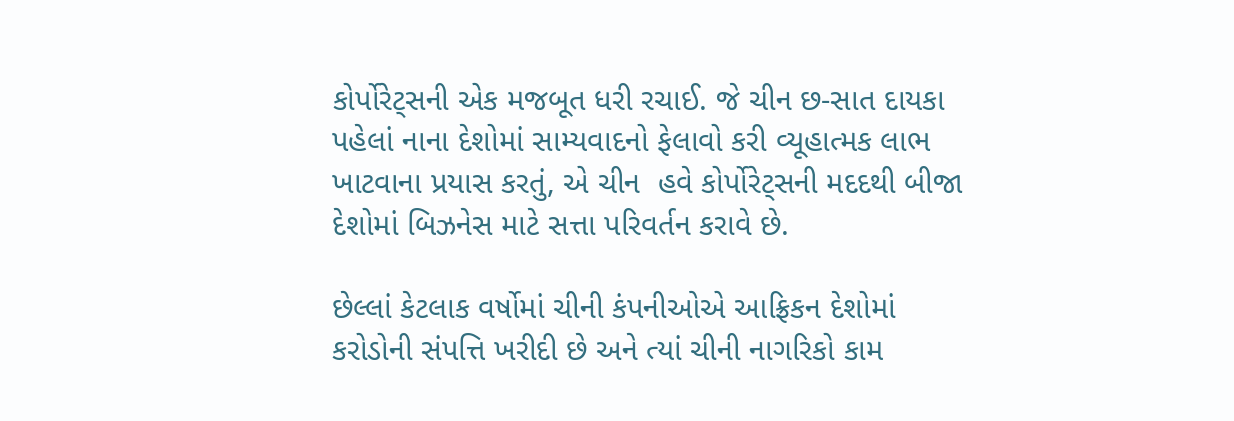કોર્પોરેટ્સની એક મજબૂત ધરી રચાઈ. જે ચીન છ-સાત દાયકા પહેલાં નાના દેશોમાં સામ્યવાદનો ફેલાવો કરી વ્યૂહાત્મક લાભ ખાટવાના પ્રયાસ કરતું, એ ચીન  હવે કોર્પોરેટ્સની મદદથી બીજા દેશોમાં બિઝનેસ માટે સત્તા પરિવર્તન કરાવે છે.

છેલ્લાં કેટલાક વર્ષોમાં ચીની કંપનીઓએ આફ્રિકન દેશોમાં કરોડોની સંપત્તિ ખરીદી છે અને ત્યાં ચીની નાગરિકો કામ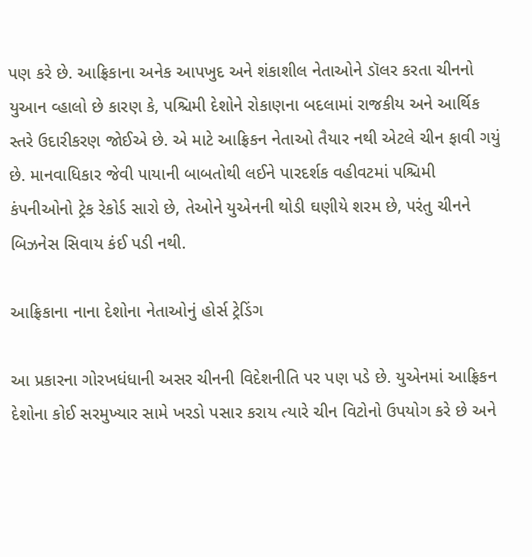પણ કરે છે. આફ્રિકાના અનેક આપખુદ અને શંકાશીલ નેતાઓને ડૉલર કરતા ચીનનો યુઆન વ્હાલો છે કારણ કે, પશ્ચિમી દેશોને રોકાણના બદલામાં રાજકીય અને આર્થિક સ્તરે ઉદારીકરણ જોઈએ છે. એ માટે આફ્રિકન નેતાઓ તૈયાર નથી એટલે ચીન ફાવી ગયું છે. માનવાધિકાર જેવી પાયાની બાબતોથી લઈને પારદર્શક વહીવટમાં પશ્ચિમી કંપનીઓનો ટ્રેક રેકોર્ડ સારો છે, તેઓને યુએનની થોડી ઘણીયે શરમ છે, પરંતુ ચીનને બિઝનેસ સિવાય કંઈ પડી નથી.

આફ્રિકાના નાના દેશોના નેતાઓનું હોર્સ ટ્રેડિંગ

આ પ્રકારના ગોરખધંધાની અસર ચીનની વિદેશનીતિ પર પણ પડે છે. યુએનમાં આફ્રિકન દેશોના કોઈ સરમુખ્યાર સામે ખરડો પસાર કરાય ત્યારે ચીન વિટોનો ઉપયોગ કરે છે અને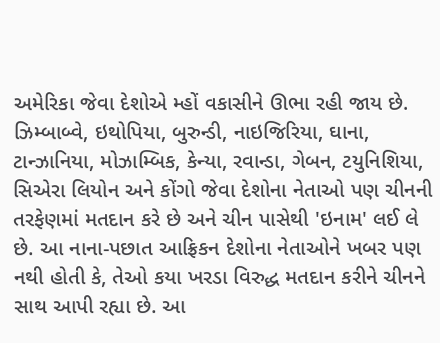અમેરિકા જેવા દેશોએ મ્હોં વકાસીને ઊભા રહી જાય છે. ઝિમ્બાબ્વે, ઇથોપિયા, બુરુન્ડી, નાઇજિરિયા, ઘાના, ટાન્ઝાનિયા, મોઝામ્બિક, કેન્યા, રવાન્ડા, ગેબન, ટયુનિશિયા, સિએરા લિયોન અને કોંગો જેવા દેશોના નેતાઓ પણ ચીનની તરફેણમાં મતદાન કરે છે અને ચીન પાસેથી 'ઇનામ' લઈ લે છે. આ નાના-પછાત આફ્રિકન દેશોના નેતાઓને ખબર પણ નથી હોતી કે, તેઓ કયા ખરડા વિરુદ્ધ મતદાન કરીને ચીનને સાથ આપી રહ્યા છે. આ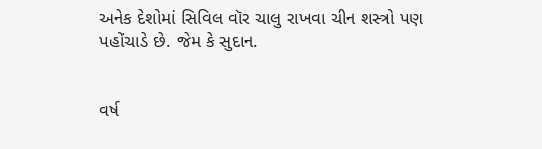અનેક દેશોમાં સિવિલ વૉર ચાલુ રાખવા ચીન શસ્ત્રો પણ પહોંચાડે છે. જેમ કે સુદાન.


વર્ષ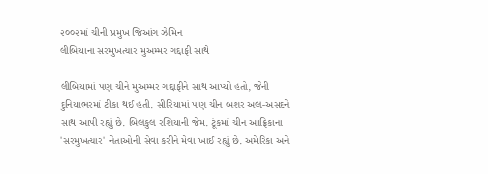૨૦૦૨માં ચીની પ્રમુખ જિઆંગ ઝેમિન
લીબિયાના સરમુખત્યાર મુઅમ્મર ગદ્દાફી સાથે

લીબિયામાં પણ ચીને મુઅમ્મર ગદ્દાફીને સાથ આપ્યો હતો, જેની દુનિયાભરમાં ટીકા થઈ હતી. સીરિયામાં પણ ચીન બશર અલ-અસદને સાથ આપી રહ્યું છે. બિલકુલ રશિયાની જેમ. ટૂંકમાં ચીન આફ્રિકાના 'સરમુખત્યાર' નેતાઓની સેવા કરીને મેવા ખાઈ રહ્યું છે. અમેરિકા અને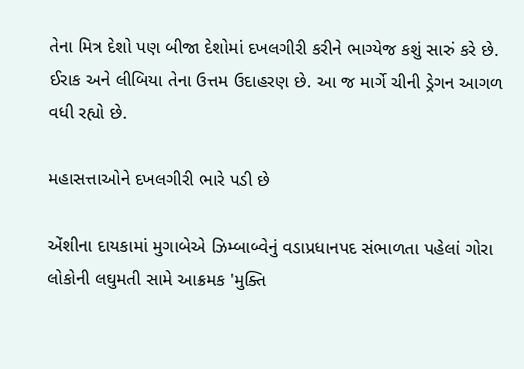તેના મિત્ર દેશો પણ બીજા દેશોમાં દખલગીરી કરીને ભાગ્યેજ કશું સારું કરે છે. ઈરાક અને લીબિયા તેના ઉત્તમ ઉદાહરણ છે. આ જ માર્ગે ચીની ડ્રેગન આગળ વધી રહ્યો છે.

મહાસત્તાઓને દખલગીરી ભારે પડી છે

એંશીના દાયકામાં મુગાબેએ ઝિમ્બાબ્વેનું વડાપ્રધાનપદ સંભાળતા પહેલાં ગોરા લોકોની લઘુમતી સામે આક્રમક 'મુક્તિ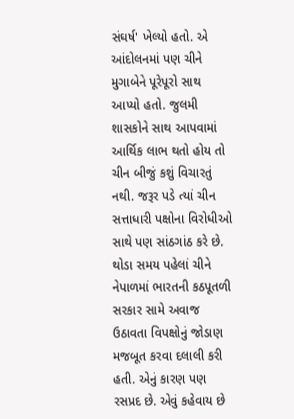સંઘર્ષ' ખેલ્યો હતો. એ આંદોલનમાં પણ ચીને મુગાબેને પૂરેપૂરો સાથ આપ્યો હતો. જુલમી શાસકોને સાથ આપવામાં આર્થિક લાભ થતો હોય તો ચીન બીજું કશું વિચારતું નથી. જરૂર પડે ત્યાં ચીન સત્તાધારી પક્ષોના વિરોધીઓ સાથે પણ સાંઠગાંઠ કરે છે. થોડા સમય પહેલાં ચીને નેપાળમાં ભારતની કઠપૂતળી સરકાર સામે અવાજ ઉઠાવતા વિપક્ષોનું જોડાણ મજબૂત કરવા દલાલી કરી હતી. એનું કારણ પણ રસપ્રદ છે. એવું કહેવાય છે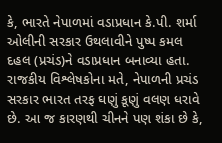કે, ભારતે નેપાળમાં વડાપ્રધાન કે.પી. શર્મા ઓલીની સરકાર ઉથલાવીને પુષ્પ કમલ દહલ (પ્રચંડ)ને વડાપ્રધાન બનાવ્યા હતા. રાજકીય વિશ્લેષકોના મતે, નેપાળની પ્રચંડ સરકાર ભારત તરફ ઘણું કૂણું વલણ ધરાવે છે. આ જ કારણથી ચીનને પણ શંકા છે કે,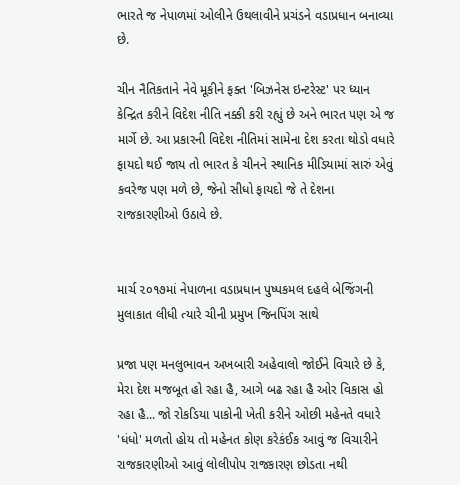ભારતે જ નેપાળમાં ઓલીને ઉથલાવીને પ્રચંડને વડાપ્રધાન બનાવ્યા છે.

ચીન નૈતિકતાને નેવે મૂકીને ફક્ત 'બિઝનેસ ઇન્ટરેસ્ટ' પર ધ્યાન કેન્દ્રિત કરીને વિદેશ નીતિ નક્કી કરી રહ્યું છે અને ભારત પણ એ જ માર્ગે છે. આ પ્રકારની વિદેશ નીતિમાં સામેના દેશ કરતા થોડો વધારે ફાયદો થઈ જાય તો ભારત કે ચીનને સ્થાનિક મીડિયામાં સારું એવું કવરેજ પણ મળે છે, જેનો સીધો ફાયદો જે તે દેશના રાજકારણીઓ ઉઠાવે છે.


માર્ચ ૨૦૧૭માં નેપાળના વડાપ્રધાન પુષ્પકમલ દહલે બેજિંગની
મુલાકાત લીધી ત્યારે ચીની પ્રમુખ જિનપિંગ સાથે

પ્રજા પણ મનલુભાવન અખબારી અહેવાલો જોઈને વિચારે છે કે, મેરા દેશ મજબૂત હો રહા હૈ, આગે બઢ રહા હૈ ઓર વિકાસ હો રહા હૈ... જો રોકડિયા પાકોની ખેતી કરીને ઓછી મહેનતે વધારે 'ધંધો' મળતો હોય તો મહેનત કોણ કરેકંઈક આવું જ વિચારીને રાજકારણીઓ આવું લોલીપોપ રાજકારણ છોડતા નથી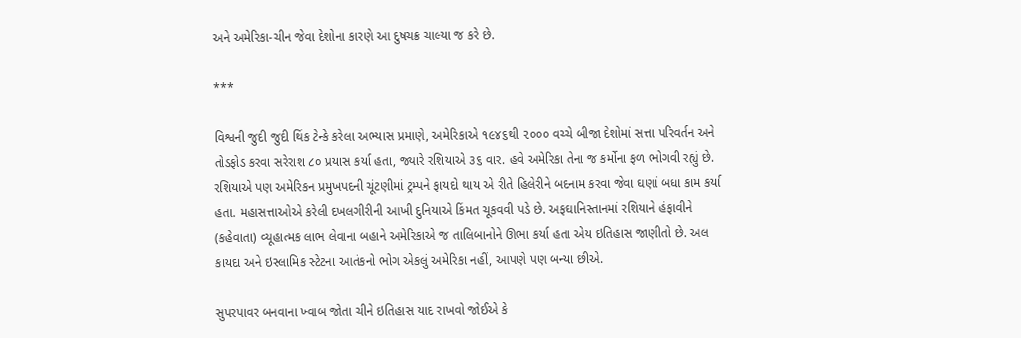અને અમેરિકા-ચીન જેવા દેશોના કારણે આ દુષચક્ર ચાલ્યા જ કરે છે.

***

વિશ્વની જુદી જુદી થિંક ટેન્કે કરેલા અભ્યાસ પ્રમાણે, અમેરિકાએ ૧૯૪૬થી ૨૦૦૦ વચ્ચે બીજા દેશોમાં સત્તા પરિવર્તન અને તોડફોડ કરવા સરેરાશ ૮૦ પ્રયાસ કર્યા હતા, જ્યારે રશિયાએ ૩૬ વાર. હવે અમેરિકા તેના જ કર્મોના ફળ ભોગવી રહ્યું છે. રશિયાએ પણ અમેરિકન પ્રમુખપદની ચૂંટણીમાં ટ્રમ્પને ફાયદો થાય એ રીતે હિલેરીને બદનામ કરવા જેવા ઘણાં બધા કામ કર્યા હતા. મહાસત્તાઓએ કરેલી દખલગીરીની આખી દુનિયાએ કિંમત ચૂકવવી પડે છે. અફઘાનિસ્તાનમાં રશિયાને હંફાવીને (કહેવાતા) વ્યૂહાત્મક લાભ લેવાના બહાને અમેરિકાએ જ તાલિબાનોને ઊભા કર્યા હતા એય ઇતિહાસ જાણીતો છે. અલ કાયદા અને ઇસ્લામિક સ્ટેટના આતંકનો ભોગ એકલું અમેરિકા નહીં, આપણે પણ બન્યા છીએ.

સુપરપાવર બનવાના ખ્વાબ જોતા ચીને ઇતિહાસ યાદ રાખવો જોઈએ કે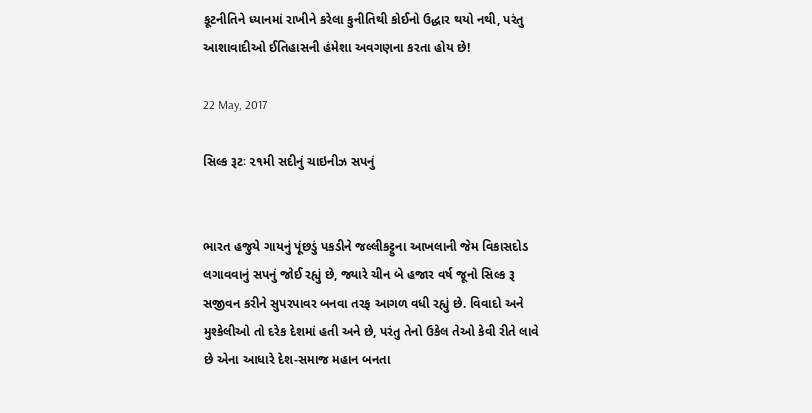કૂટનીતિને ધ્યાનમાં રાખીને કરેલા કુનીતિથી કોઈનો ઉદ્ધાર થયો નથી, પરંતુ આશાવાદીઓ ઈતિહાસની હંમેશા અવગણના કરતા હોય છે!

22 May, 2017

સિલ્ક રૂટઃ ૨૧મી સદીનું ચાઇનીઝ સપનું


ભારત હજુયે ગાયનું પૂંછડું પકડીને જલ્લીકટ્ટુના આખલાની જેમ વિકાસદોડ લગાવવાનું સપનું જોઈ રહ્યું છે, જ્યારે ચીન બે હજાર વર્ષ જૂનો સિલ્ક રૂ સજીવન કરીને સુપરપાવર બનવા તરફ આગળ વધી રહ્યું છે. વિવાદો અને મુશ્કેલીઓ તો દરેક દેશમાં હતી અને છે, પરંતુ તેનો ઉકેલ તેઓ કેવી રીતે લાવે છે એના આધારે દેશ-સમાજ મહાન બનતા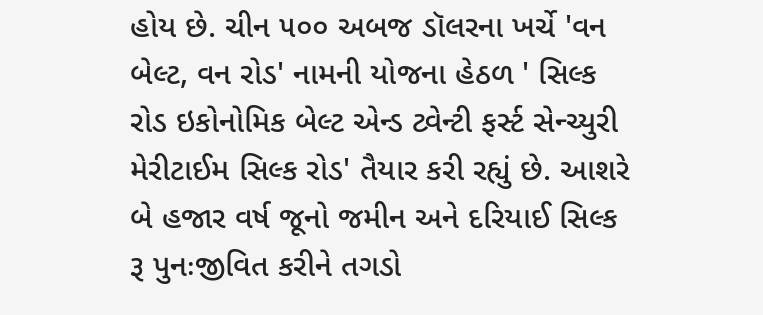હોય છે. ચીન ૫૦૦ અબજ ડૉલરના ખર્ચે 'વન બેલ્ટ, વન રોડ' નામની યોજના હેઠળ ' સિલ્ક રોડ ઇકોનોમિક બેલ્ટ એન્ડ ટ્વેન્ટી ફર્સ્ટ સેન્ચ્યુરી મેરીટાઈમ સિલ્ક રોડ' તૈયાર કરી રહ્યું છે. આશરે બે હજાર વર્ષ જૂનો જમીન અને દરિયાઈ સિલ્ક રૂ પુનઃજીવિત કરીને તગડો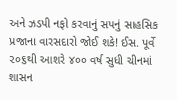અને ઝડપી નફો કરવાનું સપનું સાહસિક પ્રજાના વારસદારો જોઈ શકે! ઈસ. પૂર્વે ૨૦૬થી આશરે ૪૦૦ વર્ષ સુધી ચીનમાં શાસન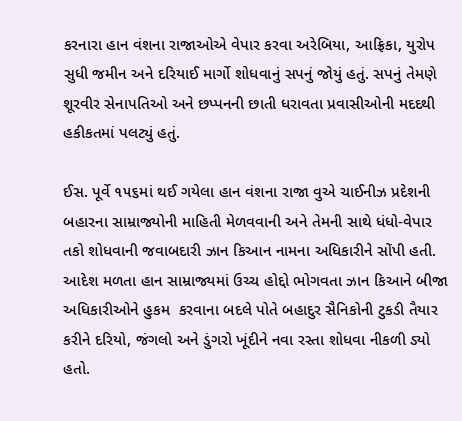કરનારા હાન વંશના રાજાઓએ વેપાર કરવા અરેબિયા, આફ્રિકા, યુરોપ સુધી જમીન અને દરિયાઈ માર્ગો શોધવાનું સપનું જોયું હતું. સપનું તેમણે શૂરવીર સેનાપતિઓ અને છપ્પનની છાતી ધરાવતા પ્રવાસીઓની મદદથી હકીકતમાં પલટ્યું હતું.

ઈસ. પૂર્વે ૧૫૬માં થઈ ગયેલા હાન વંશના રાજા વુએ ચાઈનીઝ પ્રદેશની બહારના સામ્રાજ્યોની માહિતી મેળવવાની અને તેમની સાથે ધંધો-વેપાર તકો શોધવાની જવાબદારી ઝાન કિઆન નામના અધિકારીને સોંપી હતી. આદેશ મળતા હાન સામ્રાજ્યમાં ઉચ્ચ હોદ્દો ભોગવતા ઝાન કિઆને બીજા અધિકારીઓને હુકમ  કરવાના બદલે પોતે બહાદુર સૈનિકોની ટુકડી તૈયાર કરીને દરિયો, જંગલો અને ડુંગરો ખૂંદીને નવા રસ્તા શોધવા નીકળી ડ્યો હતો.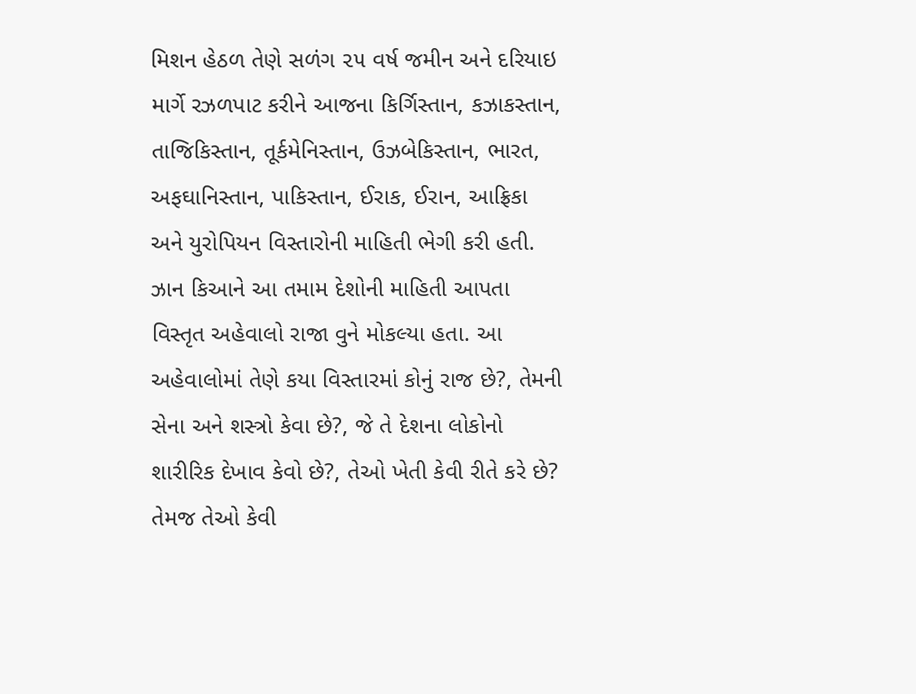મિશન હેઠળ તેણે સળંગ ૨૫ વર્ષ જમીન અને દરિયાઇ માર્ગે રઝળપાટ કરીને આજના કિર્ગિસ્તાન, કઝાકસ્તાન, તાજિકિસ્તાન, તૂર્કમેનિસ્તાન, ઉઝબેકિસ્તાન, ભારત, અફઘાનિસ્તાન, પાકિસ્તાન, ઈરાક, ઈરાન, આફ્રિકા અને યુરોપિયન વિસ્તારોની માહિતી ભેગી કરી હતી. ઝાન કિઆને આ તમામ દેશોની માહિતી આપતા વિસ્તૃત અહેવાલો રાજા વુને મોકલ્યા હતા. આ અહેવાલોમાં તેણે કયા વિસ્તારમાં કોનું રાજ છે?, તેમની સેના અને શસ્ત્રો કેવા છે?, જે તે દેશના લોકોનો શારીરિક દેખાવ કેવો છે?, તેઓ ખેતી કેવી રીતે કરે છે? તેમજ તેઓ કેવી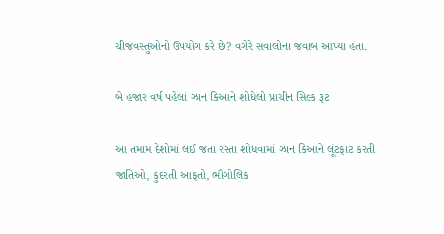ચીજવસ્તુઓનો ઉપયોગ કરે છે? વગેરે સવાલોના જવાબ આપ્યા હતા.

બે હજાર વર્ષ પહેલાં ઝાન કિઆને શોધેલો પ્રાચીન સિલ્ક રૂટ

આ તમામ દેશોમાં લઈ જતા રસ્તા શોધવામાં ઝાન કિઆને લૂંટફાટ કરતી જાતિઓ, કુદરતી આફતો, ભૌગોલિક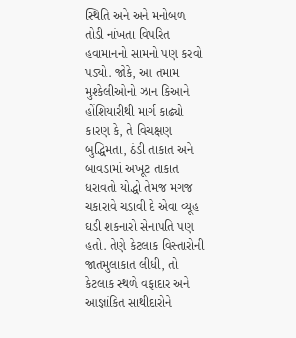સ્થિતિ અને અને મનોબળ તોડી નાંખતા વિપરિત હવામાનનો સામનો પણ કરવો પડ્યો. જોકે, આ તમામ મુશ્કેલીઓનો ઝાન કિઆને હોંશિયારીથી માર્ગ કાઢ્યો કારણ કે, તે વિચક્ષણ બુદ્ધિમતા, ઠંડી તાકાત અને બાવડામાં અખૂટ તાકાત ધરાવતો યોદ્ધો તેમજ મગજ ચકારાવે ચડાવી દે એવા વ્યૂહ ઘડી શકનારો સેનાપતિ પણ હતો. તેણે કેટલાક વિસ્તારોની જાતમુલાકાત લીધી, તો કેટલાક સ્થળે વફાદાર અને આજ્ઞાંકિત સાથીદારોને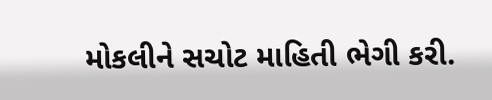મોકલીને સચોટ માહિતી ભેગી કરી.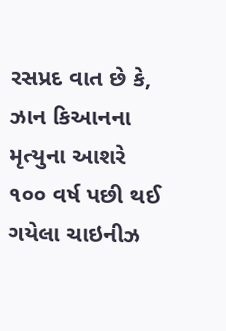રસપ્રદ વાત છે કે, ઝાન કિઆનના મૃત્યુના આશરે ૧૦૦ વર્ષ પછી થઈ ગયેલા ચાઇનીઝ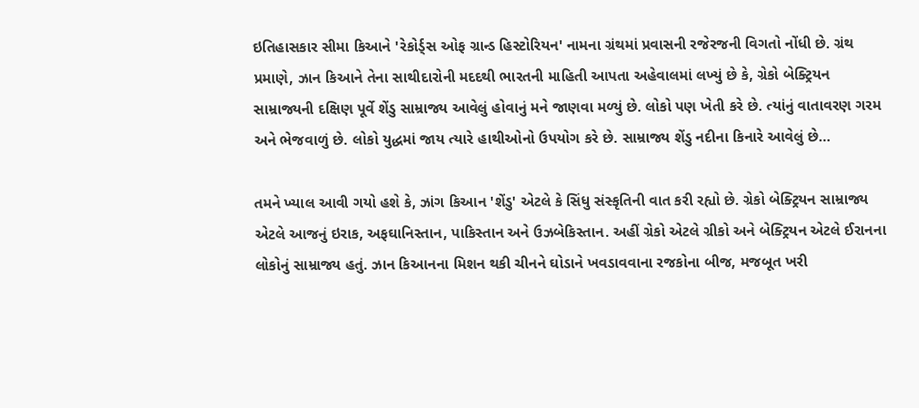ઇતિહાસકાર સીમા કિઆને 'રેકોર્ડ્સ ઓફ ગ્રાન્ડ હિસ્ટોરિયન' નામના ગ્રંથમાં પ્રવાસની રજેરજની વિગતો નોંધી છે. ગ્રંથ પ્રમાણે, ઝાન કિઆને તેના સાથીદારોની મદદથી ભારતની માહિતી આપતા અહેવાલમાં લખ્યું છે કે, ગ્રેકો બેક્ટ્રિયન સામ્રાજ્યની દક્ષિણ પૂર્વે શેંડુ સામ્રાજ્ય આવેલું હોવાનું મને જાણવા મળ્યું છે. લોકો પણ ખેતી કરે છે. ત્યાંનું વાતાવરણ ગરમ અને ભેજવાળું છે. લોકો યુદ્ધમાં જાય ત્યારે હાથીઓનો ઉપયોગ કરે છે. સામ્રાજ્ય શેંડુ નદીના કિનારે આવેલું છે...

તમને ખ્યાલ આવી ગયો હશે કે, ઝાંગ કિઆન 'શેંડુ' એટલે કે સિંધુ સંસ્કૃતિની વાત કરી રહ્યો છે. ગ્રેકો બેક્ટ્રિયન સામ્રાજ્ય એટલે આજનું ઇરાક, અફઘાનિસ્તાન, પાકિસ્તાન અને ઉઝબેકિસ્તાન. અહીં ગ્રેકો એટલે ગ્રીકો અને બેક્ટ્રિયન એટલે ઈરાનના લોકોનું સામ્રાજ્ય હતું. ઝાન કિઆનના મિશન થકી ચીનને ઘોડાને ખવડાવવાના રજકોના બીજ, મજબૂત ખરી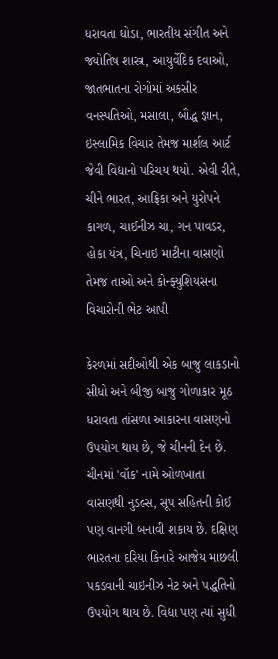ધરાવતા ઘોડા, ભારતીય સંગીત અને જ્યોતિષ શાસ્ત્ર, આયુર્વેદિક દવાઓ, જાતભાતના રોગોમાં અકસીર વનસ્પતિઓ, મસાલા, બૌદ્ધ જ્ઞાન, ઇસ્લામિક વિચાર તેમજ માર્શલ આર્ટ જેવી વિદ્યાનો પરિચય થયો. એવી રીતે, ચીને ભારત, આફ્રિકા અને યુરોપને કાગળ, ચાઈનીઝ ચા, ગન પાવડર, હોકા યંત્ર, ચિનાઇ માટીના વાસણો તેમજ તાઓ અને કોન્ફ્યુશિયસના વિચારોની ભેટ આપી

કેરળમાં સદીઓથી એક બાજુ લાકડાનો સીધો અને બીજી બાજુ ગોળાકાર મૂઠ ધરાવતા તાંસળા આકારના વાસણનો ઉપયોગ થાય છે, જે ચીનની દેન છે. ચીનમાં 'વૉક' નામે ઓળખાતા વાસણથી નુડલ્સ, સૂપ સહિતની કોઈ પણ વાનગી બનાવી શકાય છે. દક્ષિણ ભારતના દરિયા કિનારે આજેય માછલી પકડવાની ચાઇનીઝ નેટ અને પદ્ધતિનો ઉપયોગ થાય છે. વિદ્યા પણ ત્યાં સુધી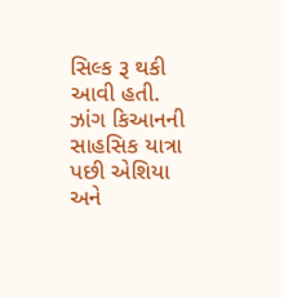સિલ્ક રૂ થકી આવી હતી. ઝાંગ કિઆનની સાહસિક યાત્રા પછી એશિયા અને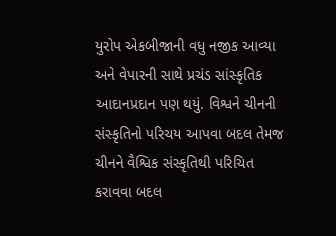યુરોપ એકબીજાની વધુ નજીક આવ્યા અને વેપારની સાથે પ્રચંડ સાંસ્કૃતિક આદાનપ્રદાન પણ થયું. વિશ્વને ચીનની સંસ્કૃતિનો પરિચય આપવા બદલ તેમજ ચીનને વૈશ્વિક સંસ્કૃતિથી પરિચિત કરાવવા બદલ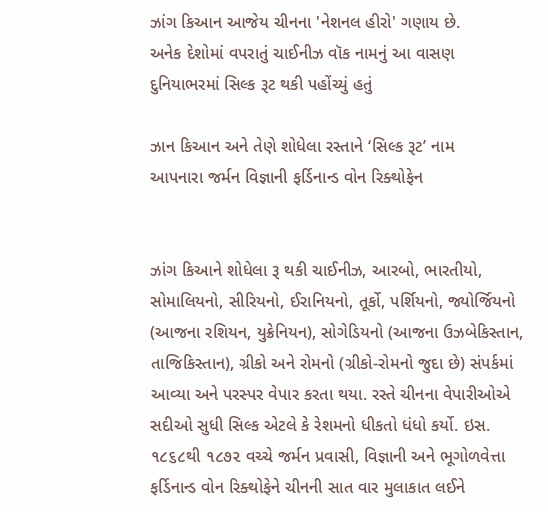ઝાંગ કિઆન આજેય ચીનના 'નેશનલ હીરો' ગણાય છે.
અનેક દેશોમાં વપરાતું ચાઈનીઝ વૉક નામનું આ વાસણ
દુનિયાભરમાં સિલ્ક રૂટ થકી પહોંચ્યું હતું

ઝાન કિઆન અને તેણે શોધેલા રસ્તાને ‘સિલ્ક રૂટ’ નામ
આપનારા જર્મન વિજ્ઞાની ફર્ડિનાન્ડ વોન રિક્થોફેન


ઝાંગ કિઆને શોધેલા રૂ થકી ચાઈનીઝ, આરબો, ભારતીયો, સોમાલિયનો, સીરિયનો, ઈરાનિયનો, તૂર્કો, પર્શિયનો, જ્યોર્જિયનો (આજના રશિયન, યુક્રેનિયન), સોગેડિયનો (આજના ઉઝબેકિસ્તાન, તાજિકિસ્તાન), ગ્રીકો અને રોમનો (ગ્રીકો-રોમનો જુદા છે) સંપર્કમાં આવ્યા અને પરસ્પર વેપાર કરતા થયા. રસ્તે ચીનના વેપારીઓએ સદીઓ સુધી સિલ્ક એટલે કે રેશમનો ધીકતો ધંધો કર્યો. ઇસ. ૧૮૬૮થી ૧૮૭૨ વચ્ચે જર્મન પ્રવાસી, વિજ્ઞાની અને ભૂગોળવેત્તા ફર્ડિનાન્ડ વોન રિક્થોફેને ચીનની સાત વાર મુલાકાત લઈને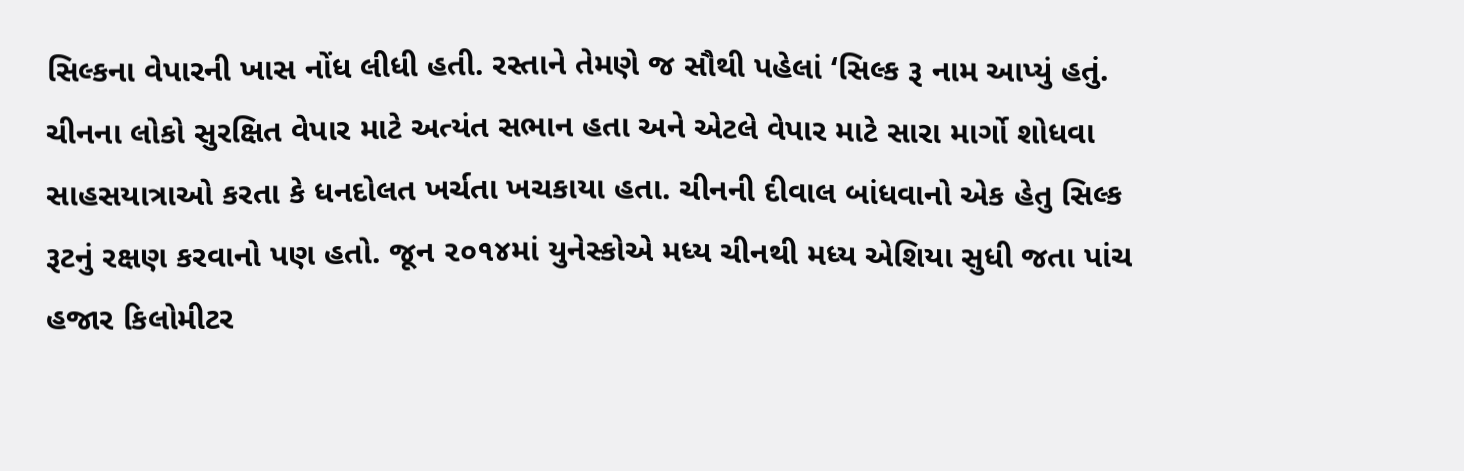સિલ્કના વેપારની ખાસ નોંધ લીધી હતી. રસ્તાને તેમણે જ સૌથી પહેલાં ‘સિલ્ક રૂ નામ આપ્યું હતું. ચીનના લોકો સુરક્ષિત વેપાર માટે અત્યંત સભાન હતા અને એટલે વેપાર માટે સારા માર્ગો શોધવા સાહસયાત્રાઓ કરતા કે ધનદોલત ખર્ચતા ખચકાયા હતા. ચીનની દીવાલ બાંધવાનો એક હેતુ સિલ્ક રૂટનું રક્ષણ કરવાનો પણ હતો. જૂન ૨૦૧૪માં યુનેસ્કોએ મધ્ય ચીનથી મધ્ય એશિયા સુધી જતા પાંચ હજાર કિલોમીટર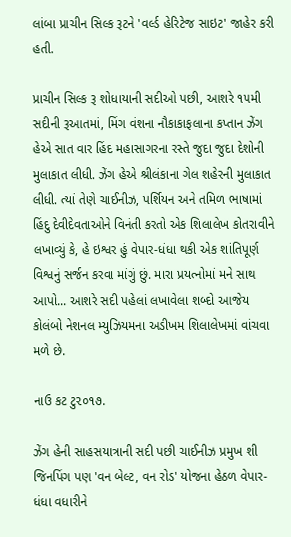લાંબા પ્રાચીન સિલ્ક રૂટને 'વર્લ્ડ હેરિટેજ સાઇટ' જાહેર કરી હતી.

પ્રાચીન સિલ્ક રૂ શોધાયાની સદીઓ પછી, આશરે ૧૫મી સદીની રૂઆતમાં, મિંગ વંશના નૌકાકાફલાના કપ્તાન ઝેંગ હેએ સાત વાર હિંદ મહાસાગરના રસ્તે જુદા જુદા દેશોની મુલાકાત લીધી. ઝેંગ હેએ શ્રીલંકાના ગેલ શહેરની મુલાકાત લીધી. ત્યાં તેણે ચાઈનીઝ, પર્શિયન અને તમિળ ભાષામાં હિંદુ દેવીદેવતાઓને વિનંતી કરતો એક શિલાલેખ કોતરાવીને લખાવ્યું કે, હે ઇશ્વર હું વેપાર-ધંધા થકી એક શાંતિપૂર્ણ વિશ્વનું સર્જન કરવા માંગું છું. મારા પ્રયત્નોમાં મને સાથ આપો... આશરે સદી પહેલાં લખાવેલા શબ્દો આજેય કોલંબો નેશનલ મ્યુઝિયમના અડીખમ શિલાલેખમાં વાંચવા મળે છે.

નાઉ કટ ટુ૨૦૧૭.

ઝેંગ હેની સાહસયાત્રાની સદી પછી ચાઈનીઝ પ્રમુખ શી જિનપિંગ પણ 'વન બેલ્ટ, વન રોડ' યોજના હેઠળ વેપાર-ધંધા વધારીને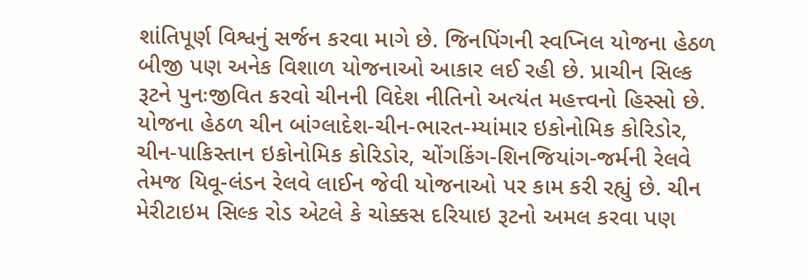શાંતિપૂર્ણ વિશ્વનું સર્જન કરવા માગે છે. જિનપિંગની સ્વપ્નિલ યોજના હેઠળ બીજી પણ અનેક વિશાળ યોજનાઓ આકાર લઈ રહી છે. પ્રાચીન સિલ્ક રૂટને પુનઃજીવિત કરવો ચીનની વિદેશ નીતિનો અત્યંત મહત્ત્વનો હિસ્સો છે. યોજના હેઠળ ચીન બાંગ્લાદેશ-ચીન-ભારત-મ્યાંમાર ઇકોનોમિક કોરિડોર, ચીન-પાકિસ્તાન ઇકોનોમિક કોરિડોર, ચોંગકિંગ-શિનજિયાંગ-જર્મની રેલવે તેમજ યિવૂ-લંડન રેલવે લાઈન જેવી યોજનાઓ પર કામ કરી રહ્યું છે. ચીન મેરીટાઇમ સિલ્ક રોડ એટલે કે ચોક્કસ દરિયાઇ રૂટનો અમલ કરવા પણ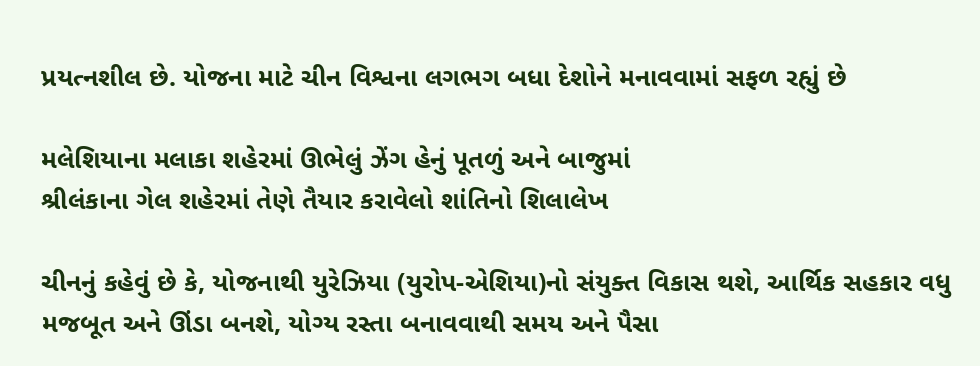પ્રયત્નશીલ છે. યોજના માટે ચીન વિશ્વના લગભગ બધા દેશોને મનાવવામાં સફળ રહ્યું છે

મલેશિયાના મલાકા શહેરમાં ઊભેલું ઝેંગ હેનું પૂતળું અને બાજુમાં
શ્રીલંકાના ગેલ શહેરમાં તેણે તૈયાર કરાવેલો શાંતિનો શિલાલેખ

ચીનનું કહેવું છે કે, યોજનાથી યુરેઝિયા (યુરોપ-એશિયા)નો સંયુક્ત વિકાસ થશે, આર્થિક સહકાર વધુ મજબૂત અને ઊંડા બનશે, યોગ્ય રસ્તા બનાવવાથી સમય અને પૈસા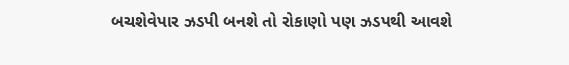બચશેવેપાર ઝડપી બનશે તો રોકાણો પણ ઝડપથી આવશે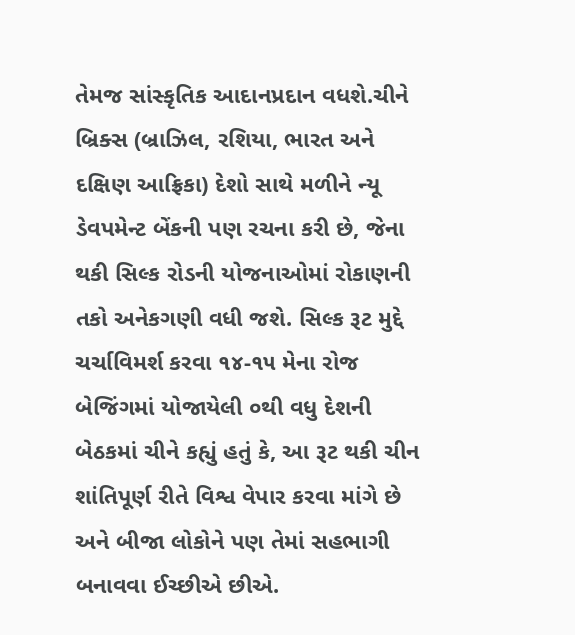તેમજ સાંસ્કૃતિક આદાનપ્રદાન વધશે.ચીને બ્રિક્સ (બ્રાઝિલ, રશિયા, ભારત અને દક્ષિણ આફ્રિકા) દેશો સાથે મળીને ન્યૂ ડેવપમેન્ટ બેંકની પણ રચના કરી છે, જેના થકી સિલ્ક રોડની યોજનાઓમાં રોકાણની તકો અનેકગણી વધી જશે. સિલ્ક રૂટ મુદ્દે ચર્ચાવિમર્શ કરવા ૧૪-૧૫ મેના રોજ બેજિંગમાં યોજાયેલી ૦થી વધુ દેશની બેઠકમાં ચીને કહ્યું હતું કે, આ રૂટ થકી ચીન શાંતિપૂર્ણ રીતે વિશ્વ વેપાર કરવા માંગે છે અને બીજા લોકોને પણ તેમાં સહભાગી બનાવવા ઈચ્છીએ છીએ.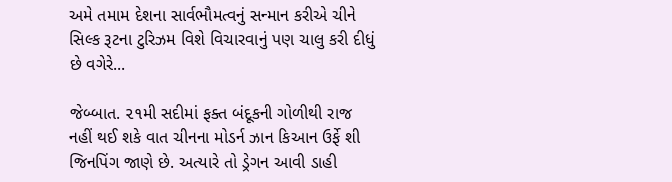અમે તમામ દેશના સાર્વભૌમત્વનું સન્માન કરીએ ચીને સિલ્ક રૂટના ટુરિઝમ વિશે વિચારવાનું પણ ચાલુ કરી દીધું છે વગેરે...

જેબ્બાત. ૨૧મી સદીમાં ફક્ત બંદૂકની ગોળીથી રાજ નહીં થઈ શકે વાત ચીનના મોડર્ન ઝાન કિઆન ઉર્ફે શી જિનપિંગ જાણે છે. અત્યારે તો ડ્રેગન આવી ડાહી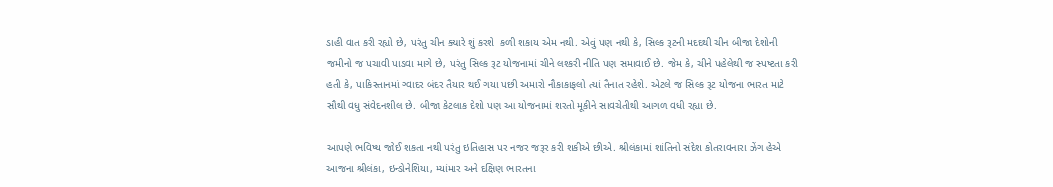ડાહી વાત કરી રહ્યો છે, પરંતુ ચીન ક્યારે શું કરશે  કળી શકાય એમ નથી. એવું પણ નથી કે, સિલ્ક રૂટની મદદથી ચીન બીજા દેશોની જમીનો જ પચાવી પાડવા માગે છે, પરંતુ સિલ્ક રૂટ યોજનામાં ચીને લશ્કરી નીતિ પણ સમાવાઈ છે. જેમ કે, ચીને પહેલેથી જ સ્પષ્ટતા કરી હતી કે, પાકિસ્તાનમાં ગ્વાદર બંદર તૈયાર થઈ ગયા પછી અમારો નૌકાકાફલો ત્યાં તૈનાત રહેશે. એટલે જ સિલ્ક રૂટ યોજના ભારત માટે સૌથી વધુ સંવેદનશીલ છે. બીજા કેટલાક દેશો પણ આ યોજનામાં શરતો મૂકીને સાવચેતીથી આગળ વધી રહ્યા છે.

આપણે ભવિષ્ય જોઈ શકતા નથી પરંતુ ઇતિહાસ પર નજર જરૂર કરી શકીએ છીએ. શ્રીલંકામાં શાંતિનો સંદેશ કોતરાવનારા ઝેંગ હેએ આજના શ્રીલંકા, ઇન્ડોનેશિયા, મ્યાંમાર અને દક્ષિણ ભારતના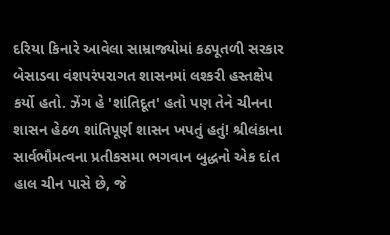દરિયા કિનારે આવેલા સામ્રાજ્યોમાં કઠપૂતળી સરકાર બેસાડવા વંશપરંપરાગત શાસનમાં લશ્કરી હસ્તક્ષેપ કર્યો હતો. ઝેંગ હે 'શાંતિદૂત' હતો પણ તેને ચીનના શાસન હેઠળ શાંતિપૂર્ણ શાસન ખપતું હતું! શ્રીલંકાના સાર્વભૌમત્વના પ્રતીકસમા ભગવાન બુદ્ધનો એક દાંત હાલ ચીન પાસે છે, જે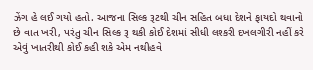ઝેંગ હે લઈ ગયો હતો. આજના સિલ્ક રૂટથી ચીન સહિત બધા દેશને ફાયદો થવાનો છે વાત ખરી, પરંતુ ચીન સિલ્ક રૂ થકી કોઈ દેશમાં સીધી લશ્કરી દખલગીરી નહીં કરે એવું ખાતરીથી કોઈ કહી શકે એમ નથીહવે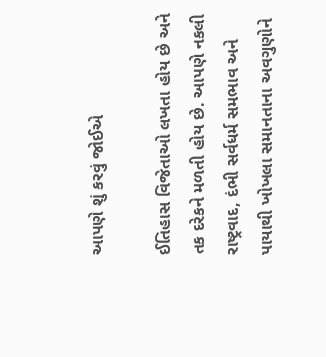આપણે શું કરવું જોઈએ

ઈતિહાસ વિજેતાઓ લખતા હોય છે અને તક દરેકને મળતી હોય છે. આપણે નકલી રાષ્ટ્રવાદ, દંભી સર્વધર્મ સમભાવ અને પાયાથી ખોખલા સમાનતાના અવગુણોને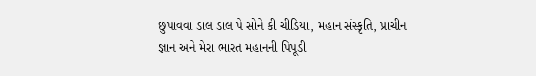છુપાવવા ડાલ ડાલ પે સોને કી ચીડિયા, મહાન સંસ્કૃતિ, પ્રાચીન જ્ઞાન અને મેરા ભારત મહાનની પિપૂડી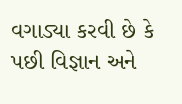વગાડ્યા કરવી છે કે પછી વિજ્ઞાન અને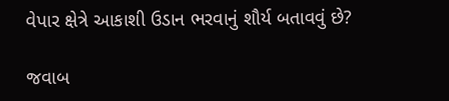વેપાર ક્ષેત્રે આકાશી ઉડાન ભરવાનું શૌર્ય બતાવવું છે?

જવાબ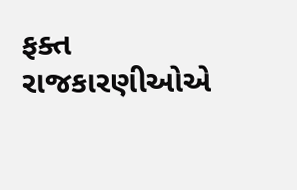ફક્ત રાજકારણીઓએ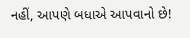નહીં, આપણે બધાએ આપવાનો છે!